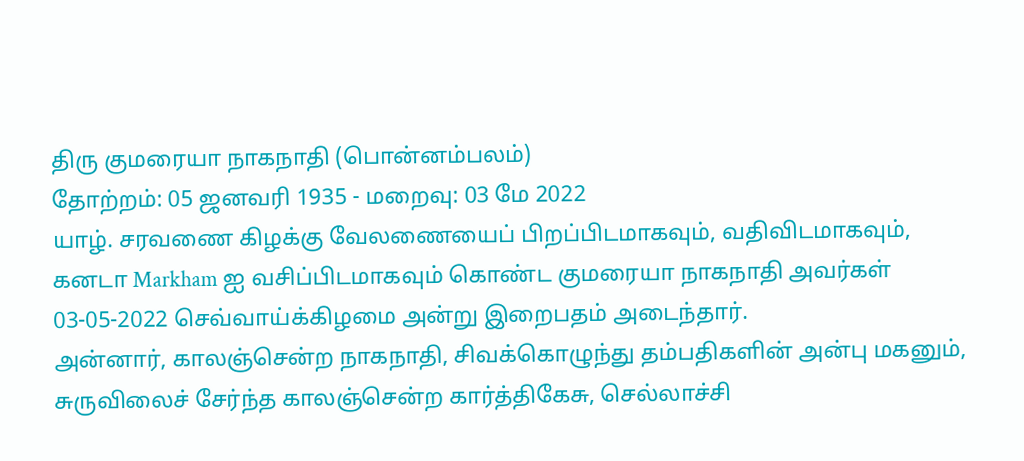திரு குமரையா நாகநாதி (பொன்னம்பலம்)
தோற்றம்: 05 ஜனவரி 1935 - மறைவு: 03 மே 2022
யாழ். சரவணை கிழக்கு வேலணையைப் பிறப்பிடமாகவும், வதிவிடமாகவும், கனடா Markham ஐ வசிப்பிடமாகவும் கொண்ட குமரையா நாகநாதி அவர்கள் 03-05-2022 செவ்வாய்க்கிழமை அன்று இறைபதம் அடைந்தார்.
அன்னார், காலஞ்சென்ற நாகநாதி, சிவக்கொழுந்து தம்பதிகளின் அன்பு மகனும்,
சுருவிலைச் சேர்ந்த காலஞ்சென்ற கார்த்திகேசு, செல்லாச்சி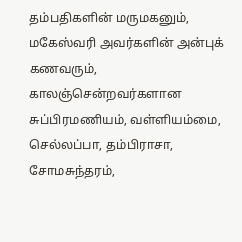தம்பதிகளின் மருமகனும்,
மகேஸ்வரி அவர்களின் அன்புக் கணவரும்,
காலஞ்சென்றவர்களான சுப்பிரமணியம், வள்ளியம்மை, செல்லப்பா, தம்பிராசா, சோமசுந்தரம்,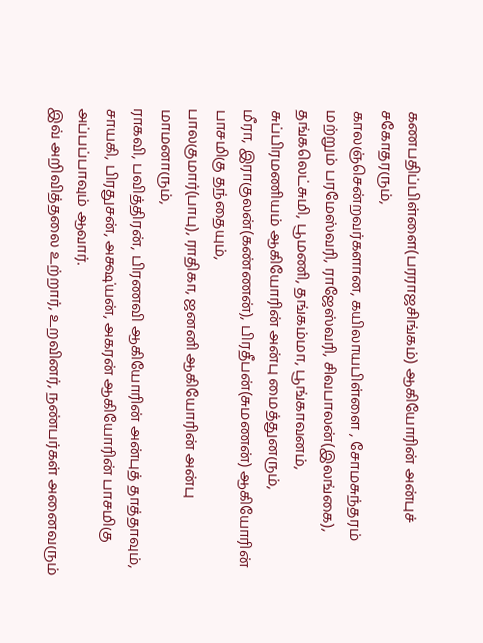கணபதிப்பிள்ளை(பரராஜசிங்கம்) ஆகியோரின் அன்புச் சகோதரரும்,
காலஞ்சென்றவர்களான, கயிலாயபிள்ளை , சோமசுந்தரம் மற்றும் பரமேஸ்வரி, ராஜேஸ்வரி, சிவபாலன்(இலங்கை), தங்கலெட்சுமி, பூமணி, தங்கம்மா, பூங்காவனம், சுப்பிரமணியம் ஆகியோரின் அன்பு மைத்துனரும்,
மீரா, இராகுலன்(கண்ணன்), பிரதீபன்(சுமணன்) ஆகியோரின் பாசமிகு தந்தையும்,
பாலகுமார்(பாபு), ராதிகா, ஜனனி ஆகியோரின் அன்பு மாமனாரும்,
ராகவி, பவித்திரன், பிரணவி ஆகியோரின் அன்புத் தாத்தாவும்,
சாயகி, பிரதுசன், அக்ஷ்யன், அகரன் ஆகியோரின் பாசமிகு அப்பப்பாவும் ஆவார்.
இவ் அறிவித்தலை உற்றார், உறவினர், நண்பர்கள் அனைவரும்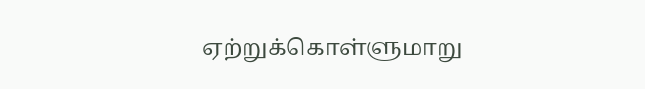ஏற்றுக்கொள்ளுமாறு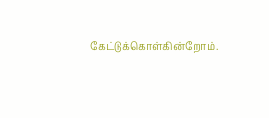கேட்டுக்கொள்கின்றோம்.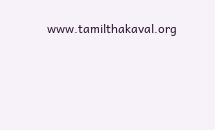www.tamilthakaval.org